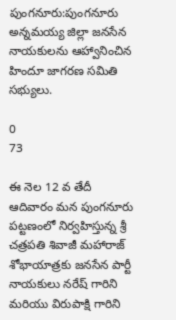పుంగనూరు:పుంగనూరు అన్నమయ్య జిల్లా జనసేన నాయకులను ఆహ్వానించిన హిందూ జాగరణ సమితి సభ్యులు.

0
73

ఈ నెల 12 వ తేదీ ఆదివారం మన పుంగనూరు పట్టణంలో నిర్వహిస్తున్న శ్రీ చత్రపతి శివాజీ మహారాజ్ శోభాయాత్రకు జనసేన పార్టీ నాయకులు నరేష్ గారిని మరియు విరుపాక్షి గారిని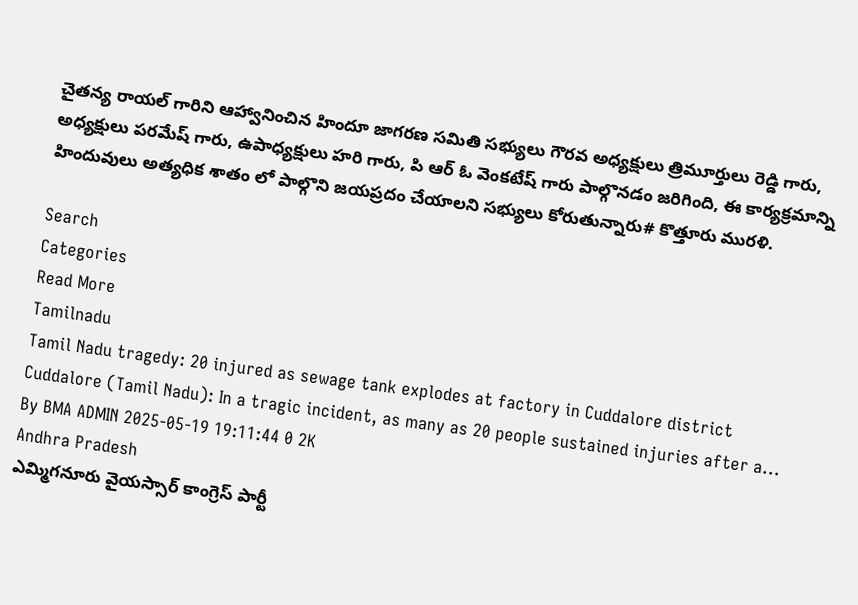చైతన్య రాయల్ గారిని ఆహ్వానించిన హిందూ జాగరణ సమితి సభ్యులు గౌరవ అధ్యక్షులు త్రిమూర్తులు రెడ్డి గారు, అధ్యక్షులు పరమేష్ గారు, ఉపాధ్యక్షులు హరి గారు, పి ఆర్ ఓ వెంకటేష్ గారు పాల్గొనడం జరిగింది, ఈ కార్యక్రమాన్ని హిందువులు అత్యధిక శాతం లో పాల్గొని జయప్రదం చేయాలని సభ్యులు కోరుతున్నారు# కొత్తూరు మురళి.

Search
Categories
Read More
Tamilnadu
Tamil Nadu tragedy: 20 injured as sewage tank explodes at factory in Cuddalore district
Cuddalore (Tamil Nadu): In a tragic incident, as many as 20 people sustained injuries after a...
By BMA ADMIN 2025-05-19 19:11:44 0 2K
Andhra Pradesh
ఎమ్మిగనూరు వైయస్సార్ కాంగ్రెస్ పార్టీ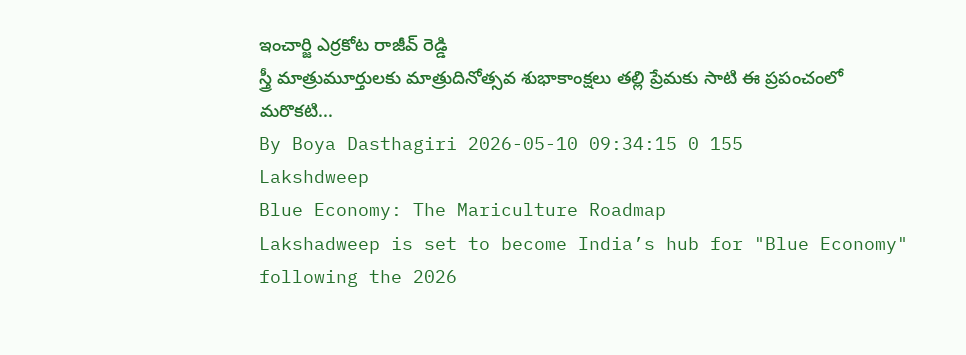ఇంచార్జి ఎర్రకోట రాజీవ్ రెడ్డి
స్త్రీ మాత్రుమూర్తులకు మాత్రుదినోత్సవ శుభాకాంక్షలు తల్లి ప్రేమకు సాటి ఈ ప్రపంచంలో మరొకటి...
By Boya Dasthagiri 2026-05-10 09:34:15 0 155
Lakshdweep
Blue Economy: The Mariculture Roadmap
Lakshadweep is set to become India’s hub for "Blue Economy" following the 2026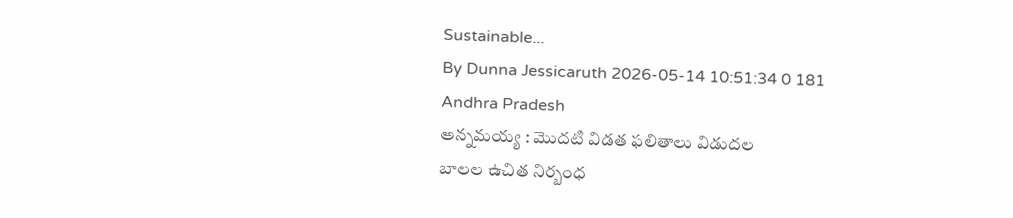Sustainable...
By Dunna Jessicaruth 2026-05-14 10:51:34 0 181
Andhra Pradesh
అన్నమయ్య : మొదటి విడత ఫలితాలు విడుదల
బాలల ఉచిత నిర్బంధ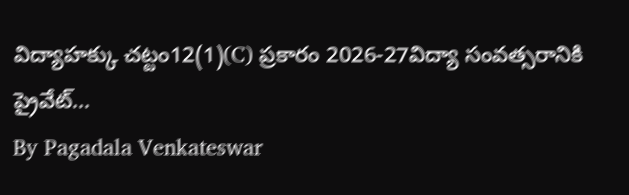విద్యాహక్కు చట్టం12(1)(C) ప్రకారం 2026-27విద్యా సంవత్సరానికి ప్రైవేట్...
By Pagadala Venkateswar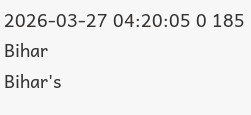2026-03-27 04:20:05 0 185
Bihar
Bihar's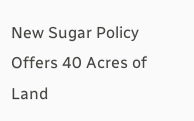New Sugar Policy Offers 40 Acres of Land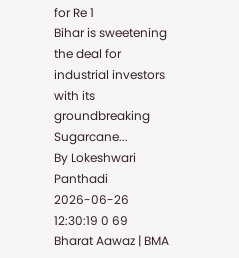for Re 1
Bihar is sweetening the deal for industrial investors with its groundbreaking Sugarcane...
By Lokeshwari Panthadi 2026-06-26 12:30:19 0 69
Bharat Aawaz | BMA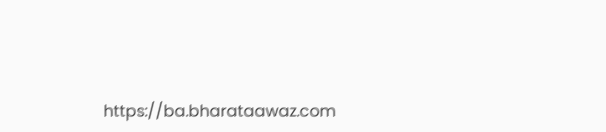https://ba.bharataawaz.com